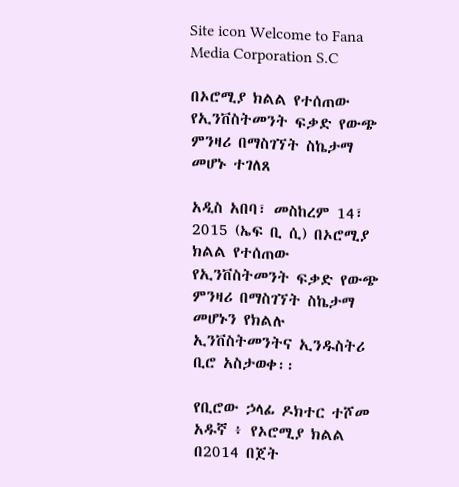Site icon Welcome to Fana Media Corporation S.C

በኦሮሚያ ክልል የተሰጠው የኢንቨስትመንት ፍቃድ የውጭ ምንዛሪ በማስገኘት ስኬታማ መሆኑ ተገለጸ

አዲስ አበባ፣ መስከረም 14፣ 2015 (ኤፍ ቢ ሲ) በኦሮሚያ ክልል የተሰጠው የኢንቨስትመንት ፍቃድ የውጭ ምንዛሪ በማስገኘት ስኬታማ መሆኑን የክልሉ ኢንቨስትመንትና ኢንዱስትሪ ቢሮ አስታወቀ፡፡

የቢሮው ኃላፊ ዶክተር ተሾመ አዱኛ ፥ የኦሮሚያ ክልል በ2014 በጀት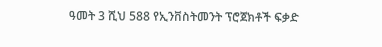ዓመት 3 ሺህ 588 የኢንቨስትመንት ፕሮጀክቶች ፍቃድ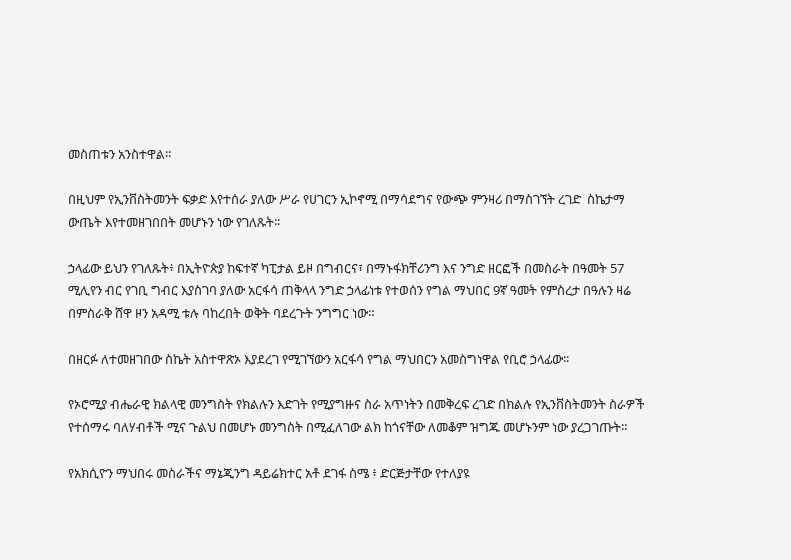መስጠቱን አንስተዋል፡፡

በዚህም የኢንቨስትመንት ፍቃድ እየተሰራ ያለው ሥራ የሀገርን ኢኮኖሚ በማሳደግና የውጭ ምንዛሪ በማስገኘት ረገድ  ስኬታማ ውጤት እየተመዘገበበት መሆኑን ነው የገለጹት፡፡

ኃላፊው ይህን የገለጹት፥ በኢትዮጵያ ከፍተኛ ካፒታል ይዞ በግብርና፣ በማኑፋክቸሪንግ እና ንግድ ዘርፎች በመስራት በዓመት 57 ሚሊየን ብር የገቢ ግብር እያስገባ ያለው አርፋሳ ጠቅላላ ንግድ ኃላፊነቱ የተወሰን የግል ማህበር 9ኛ ዓመት የምስረታ በዓሉን ዛሬ በምስራቅ ሸዋ ዞን አዳሚ ቱሉ ባከረበት ወቅት ባደረጉት ንግግር ነው።

በዘርፉ ለተመዘገበው ስኬት አስተዋጽኦ እያደረገ የሚገኘውን አርፋሳ የግል ማህበርን አመስግነዋል የቢሮ ኃላፊው፡፡

የኦሮሚያ ብሔራዊ ክልላዊ መንግስት የክልሉን እድገት የሚያግዙና ስራ አጥነትን በመቅረፍ ረገድ በክልሉ የኢንቨስትመንት ስራዎች የተሰማሩ ባለሃብቶች ሚና ጉልህ በመሆኑ መንግስት በሚፈለገው ልክ ከጎናቸው ለመቆም ዝግጁ መሆኑንም ነው ያረጋገጡት፡፡

የአክሲዮን ማህበሩ መስራችና ማኔጂንግ ዳይሬክተር አቶ ደገፋ ስሜ ፥ ድርጅታቸው የተለያዩ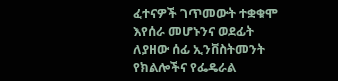ፈተናዎች ገጥመውት ተቋቁሞ እየሰራ መሆኑንና ወደፊት ለያዘው ሰፊ ኢንቨስትመንት የክልሎችና የፌዴራል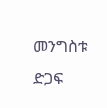መንግስቱ ድጋፍ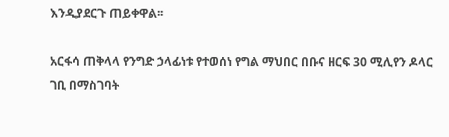እንዲያደርጉ ጠይቀዋል፡፡

አርፋሳ ጠቅላላ የንግድ ኃላፊነቱ የተወሰነ የግል ማህበር በቡና ዘርፍ 30 ሚሊየን ዶላር ገቢ በማስገባት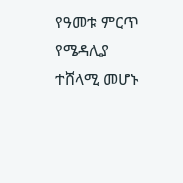የዓመቱ ምርጥ የሜዳሊያ  ተሸላሚ መሆኑ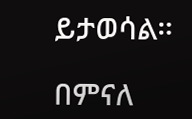ይታወሳል።

በምናለ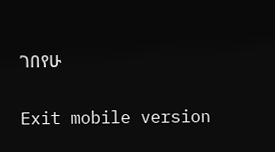ገበየሁ

Exit mobile version